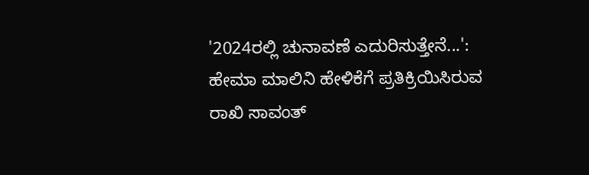'2024ರಲ್ಲಿ ಚುನಾವಣೆ ಎದುರಿಸುತ್ತೇನೆ...': ಹೇಮಾ ಮಾಲಿನಿ ಹೇಳಿಕೆಗೆ ಪ್ರತಿಕ್ರಿಯಿಸಿರುವ ರಾಖಿ ಸಾವಂತ್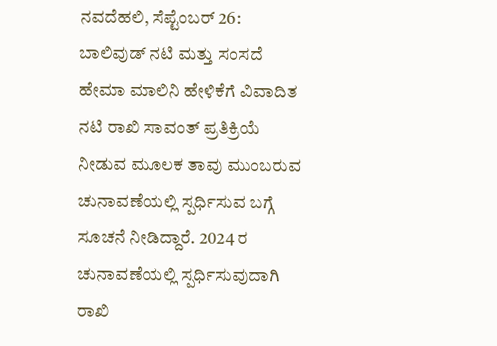ನವದೆಹಲಿ, ಸೆಪ್ಟೆಂಬರ್ 26: ಬಾಲಿವುಡ್ ನಟಿ ಮತ್ತು ಸಂಸದೆ ಹೇಮಾ ಮಾಲಿನಿ ಹೇಳಿಕೆಗೆ ವಿವಾದಿತ ನಟಿ ರಾಖಿ ಸಾವಂತ್ ಪ್ರತಿಕ್ರಿಯೆ ನೀಡುವ ಮೂಲಕ ತಾವು ಮುಂಬರುವ ಚುನಾವಣೆಯಲ್ಲಿ ಸ್ಪರ್ಧಿಸುವ ಬಗ್ಗೆ ಸೂಚನೆ ನೀಡಿದ್ದಾರೆ. 2024 ರ ಚುನಾವಣೆಯಲ್ಲಿ ಸ್ಪರ್ಧಿಸುವುದಾಗಿ ರಾಖಿ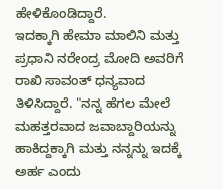ಹೇಳಿಕೊಂಡಿದ್ದಾರೆ.
ಇದಕ್ಕಾಗಿ ಹೇಮಾ ಮಾಲಿನಿ ಮತ್ತು ಪ್ರಧಾನಿ ನರೇಂದ್ರ ಮೋದಿ ಅವರಿಗೆ ರಾಖಿ ಸಾವಂತ್ ಧನ್ಯವಾದ ತಿಳಿಸಿದ್ದಾರೆ. "ನನ್ನ ಹೆಗಲ ಮೇಲೆ ಮಹತ್ತರವಾದ ಜವಾಬ್ದಾರಿಯನ್ನು ಹಾಕಿದ್ದಕ್ಕಾಗಿ ಮತ್ತು ನನ್ನನ್ನು ಇದಕ್ಕೆ ಅರ್ಹ ಎಂದು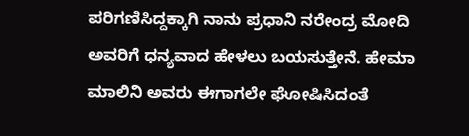ಪರಿಗಣಿಸಿದ್ದಕ್ಕಾಗಿ ನಾನು ಪ್ರಧಾನಿ ನರೇಂದ್ರ ಮೋದಿ ಅವರಿಗೆ ಧನ್ಯವಾದ ಹೇಳಲು ಬಯಸುತ್ತೇನೆ. ಹೇಮಾ ಮಾಲಿನಿ ಅವರು ಈಗಾಗಲೇ ಘೋಷಿಸಿದಂತೆ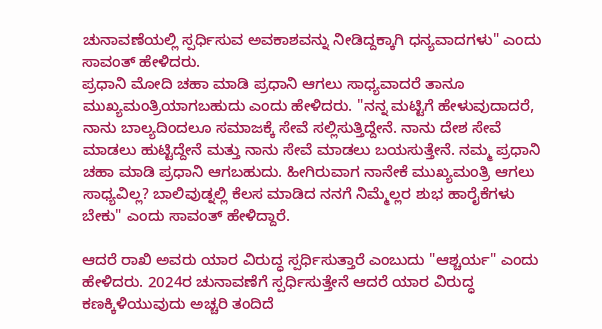ಚುನಾವಣೆಯಲ್ಲಿ ಸ್ಪರ್ಧಿಸುವ ಅವಕಾಶವನ್ನು ನೀಡಿದ್ದಕ್ಕಾಗಿ ಧನ್ಯವಾದಗಳು" ಎಂದು ಸಾವಂತ್ ಹೇಳಿದರು.
ಪ್ರಧಾನಿ ಮೋದಿ ಚಹಾ ಮಾಡಿ ಪ್ರಧಾನಿ ಆಗಲು ಸಾಧ್ಯವಾದರೆ ತಾನೂ ಮುಖ್ಯಮಂತ್ರಿಯಾಗಬಹುದು ಎಂದು ಹೇಳಿದರು. "ನನ್ನ ಮಟ್ಟಿಗೆ ಹೇಳುವುದಾದರೆ, ನಾನು ಬಾಲ್ಯದಿಂದಲೂ ಸಮಾಜಕ್ಕೆ ಸೇವೆ ಸಲ್ಲಿಸುತ್ತಿದ್ದೇನೆ. ನಾನು ದೇಶ ಸೇವೆ ಮಾಡಲು ಹುಟ್ಟಿದ್ದೇನೆ ಮತ್ತು ನಾನು ಸೇವೆ ಮಾಡಲು ಬಯಸುತ್ತೇನೆ. ನಮ್ಮ ಪ್ರಧಾನಿ ಚಹಾ ಮಾಡಿ ಪ್ರಧಾನಿ ಆಗಬಹುದು. ಹೀಗಿರುವಾಗ ನಾನೇಕೆ ಮುಖ್ಯಮಂತ್ರಿ ಆಗಲು ಸಾಧ್ಯವಿಲ್ಲ? ಬಾಲಿವುಡ್ನಲ್ಲಿ ಕೆಲಸ ಮಾಡಿದ ನನಗೆ ನಿಮ್ಮೆಲ್ಲರ ಶುಭ ಹಾರೈಕೆಗಳು ಬೇಕು" ಎಂದು ಸಾವಂತ್ ಹೇಳಿದ್ದಾರೆ.

ಆದರೆ ರಾಖಿ ಅವರು ಯಾರ ವಿರುದ್ಧ ಸ್ಪರ್ಧಿಸುತ್ತಾರೆ ಎಂಬುದು "ಆಶ್ಚರ್ಯ" ಎಂದು ಹೇಳಿದರು. 2024ರ ಚುನಾವಣೆಗೆ ಸ್ಪರ್ಧಿಸುತ್ತೇನೆ ಆದರೆ ಯಾರ ವಿರುದ್ಧ ಕಣಕ್ಕಿಳಿಯುವುದು ಅಚ್ಚರಿ ತಂದಿದೆ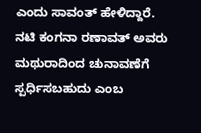ಎಂದು ಸಾವಂತ್ ಹೇಳಿದ್ದಾರೆ.
ನಟಿ ಕಂಗನಾ ರಣಾವತ್ ಅವರು ಮಥುರಾದಿಂದ ಚುನಾವಣೆಗೆ ಸ್ಪರ್ಧಿಸಬಹುದು ಎಂಬ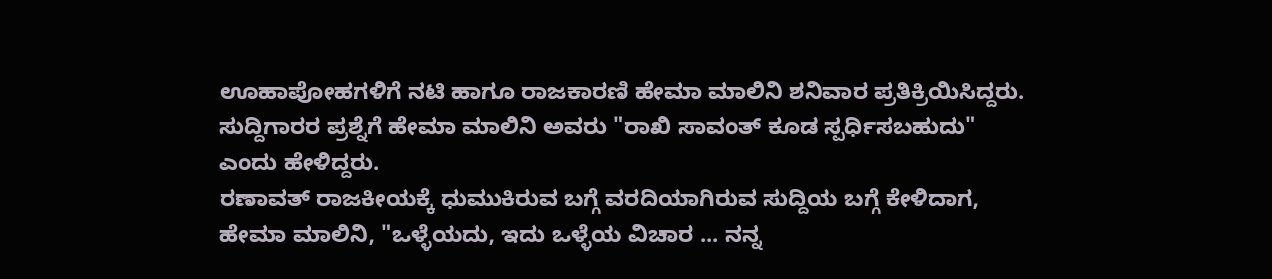ಊಹಾಪೋಹಗಳಿಗೆ ನಟಿ ಹಾಗೂ ರಾಜಕಾರಣಿ ಹೇಮಾ ಮಾಲಿನಿ ಶನಿವಾರ ಪ್ರತಿಕ್ರಿಯಿಸಿದ್ದರು. ಸುದ್ದಿಗಾರರ ಪ್ರಶ್ನೆಗೆ ಹೇಮಾ ಮಾಲಿನಿ ಅವರು "ರಾಖಿ ಸಾವಂತ್ ಕೂಡ ಸ್ಪರ್ಧಿಸಬಹುದು" ಎಂದು ಹೇಳಿದ್ದರು.
ರಣಾವತ್ ರಾಜಕೀಯಕ್ಕೆ ಧುಮುಕಿರುವ ಬಗ್ಗೆ ವರದಿಯಾಗಿರುವ ಸುದ್ದಿಯ ಬಗ್ಗೆ ಕೇಳಿದಾಗ, ಹೇಮಾ ಮಾಲಿನಿ, "ಒಳ್ಳೆಯದು, ಇದು ಒಳ್ಳೆಯ ವಿಚಾರ ... ನನ್ನ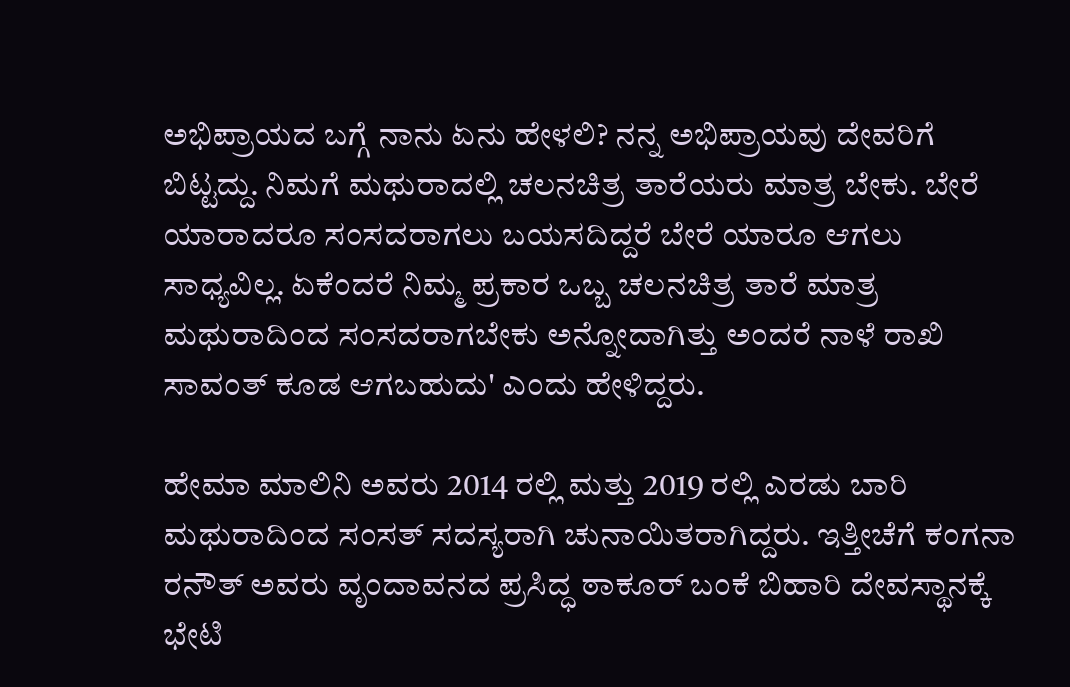ಅಭಿಪ್ರಾಯದ ಬಗ್ಗೆ ನಾನು ಏನು ಹೇಳಲಿ? ನನ್ನ ಅಭಿಪ್ರಾಯವು ದೇವರಿಗೆ ಬಿಟ್ಟದ್ದು. ನಿಮಗೆ ಮಥುರಾದಲ್ಲಿ ಚಲನಚಿತ್ರ ತಾರೆಯರು ಮಾತ್ರ ಬೇಕು. ಬೇರೆ ಯಾರಾದರೂ ಸಂಸದರಾಗಲು ಬಯಸದಿದ್ದರೆ ಬೇರೆ ಯಾರೂ ಆಗಲು ಸಾಧ್ಯವಿಲ್ಲ. ಏಕೆಂದರೆ ನಿಮ್ಮ ಪ್ರಕಾರ ಒಬ್ಬ ಚಲನಚಿತ್ರ ತಾರೆ ಮಾತ್ರ ಮಥುರಾದಿಂದ ಸಂಸದರಾಗಬೇಕು ಅನ್ನೋದಾಗಿತ್ತು ಅಂದರೆ ನಾಳೆ ರಾಖಿ ಸಾವಂತ್ ಕೂಡ ಆಗಬಹುದು' ಎಂದು ಹೇಳಿದ್ದರು.

ಹೇಮಾ ಮಾಲಿನಿ ಅವರು 2014 ರಲ್ಲಿ ಮತ್ತು 2019 ರಲ್ಲಿ ಎರಡು ಬಾರಿ ಮಥುರಾದಿಂದ ಸಂಸತ್ ಸದಸ್ಯರಾಗಿ ಚುನಾಯಿತರಾಗಿದ್ದರು. ಇತ್ತೀಚೆಗೆ ಕಂಗನಾ ರನೌತ್ ಅವರು ವೃಂದಾವನದ ಪ್ರಸಿದ್ಧ ಠಾಕೂರ್ ಬಂಕೆ ಬಿಹಾರಿ ದೇವಸ್ಥಾನಕ್ಕೆ ಭೇಟಿ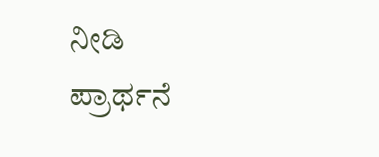ನೀಡಿ ಪ್ರಾರ್ಥನೆ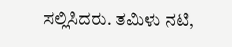ಸಲ್ಲಿಸಿದರು. ತಮಿಳು ನಟಿ,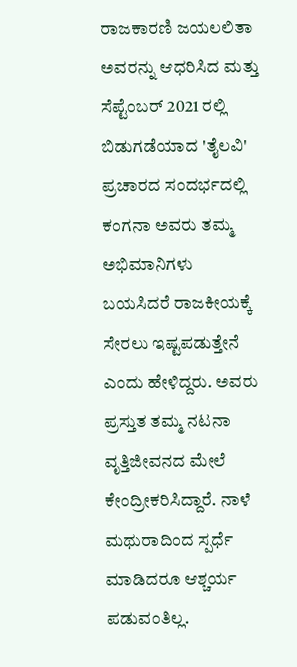ರಾಜಕಾರಣಿ ಜಯಲಲಿತಾ ಅವರನ್ನು ಆಧರಿಸಿದ ಮತ್ತು ಸೆಪ್ಟೆಂಬರ್ 2021 ರಲ್ಲಿ ಬಿಡುಗಡೆಯಾದ 'ತೈಲವಿ' ಪ್ರಚಾರದ ಸಂದರ್ಭದಲ್ಲಿ ಕಂಗನಾ ಅವರು ತಮ್ಮ ಅಭಿಮಾನಿಗಳು ಬಯಸಿದರೆ ರಾಜಕೀಯಕ್ಕೆ ಸೇರಲು ಇಷ್ಟಪಡುತ್ತೇನೆ ಎಂದು ಹೇಳಿದ್ದರು. ಅವರು ಪ್ರಸ್ತುತ ತಮ್ಮ ನಟನಾ ವೃತ್ತಿಜೀವನದ ಮೇಲೆ ಕೇಂದ್ರೀಕರಿಸಿದ್ದಾರೆ. ನಾಳೆ ಮಥುರಾದಿಂದ ಸ್ಪರ್ಧೆ ಮಾಡಿದರೂ ಆಶ್ಚರ್ಯ ಪಡುವಂತಿಲ್ಲ.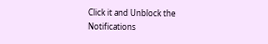Click it and Unblock the Notifications